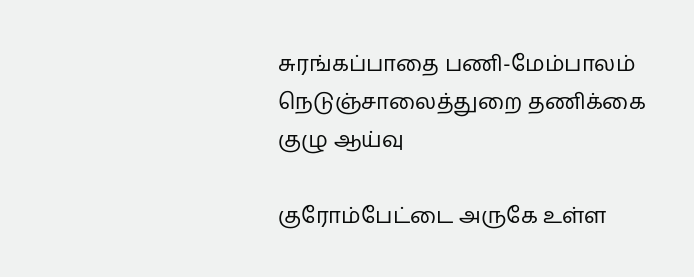சுரங்கப்பாதை பணி-மேம்பாலம் நெடுஞ்சாலைத்துறை தணிக்கை குழு ஆய்வு

குரோம்பேட்டை அருகே உள்ள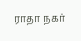ராதா நகர்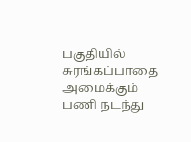பகுதியில் சுரங்கப்பாதை அமைக்கும் பணி நடந்து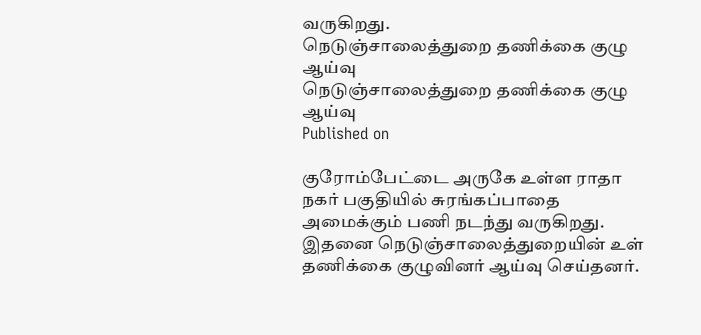வருகிறது.
நெடுஞ்சாலைத்துறை தணிக்கை குழு ஆய்வு
நெடுஞ்சாலைத்துறை தணிக்கை குழு ஆய்வு
Published on

குரோம்பேட்டை அருகே உள்ள ராதா நகர் பகுதியில் சுரங்கப்பாதை அமைக்கும் பணி நடந்து வருகிறது. இதனை நெடுஞ்சாலைத்துறையின் உள் தணிக்கை குழுவினர் ஆய்வு செய்தனர்.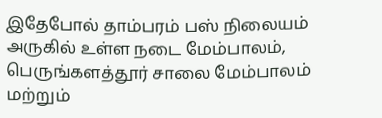இதேபோல் தாம்பரம் பஸ் நிலையம் அருகில் உள்ள நடை மேம்பாலம், பெருங்களத்தூர் சாலை மேம்பாலம் மற்றும்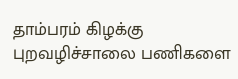தாம்பரம் கிழக்கு புறவழிச்சாலை பணிகளை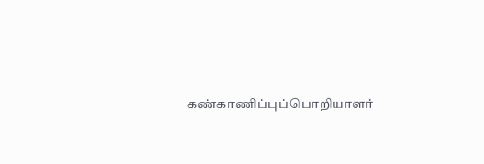கண்காணிப்புப்பொறியாளர்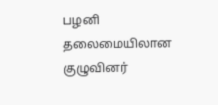பழனி தலைமையிலான குழுவினர்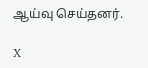ஆய்வு செய்தனர்.

X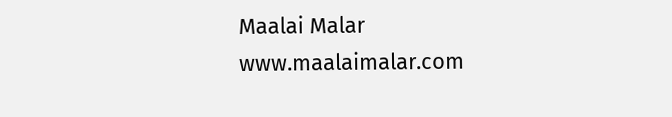Maalai Malar
www.maalaimalar.com